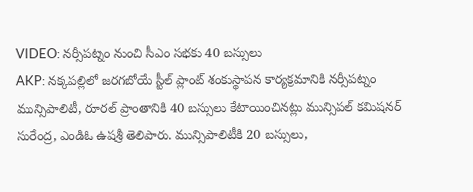VIDEO: నర్సీపట్నం నుంచి సీఎం సభకు 40 బస్సులు
AKP: నక్కపల్లిలో జరగబోయే స్టీల్ ప్లాంట్ శంకుస్థాపన కార్యక్రమానికి నర్సీపట్నం మున్సిపాలిటీ, రూరల్ ప్రాంతానికి 40 బస్సులు కేటాయించినట్లు మున్సిపల్ కమిషనర్ సురేంద్ర, ఎండిఓ ఉషశ్రీ తెలిపారు. మున్సిపాలిటీకి 20 బస్సులు,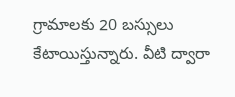గ్రామాలకు 20 బస్సులు కేటాయిస్తున్నారు. వీటి ద్వారా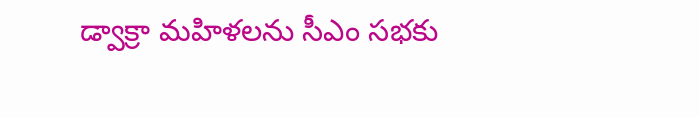డ్వాక్రా మహిళలను సీఎం సభకు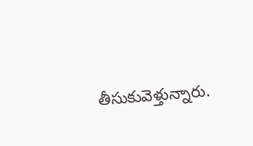తీసుకువెళ్తున్నారు.